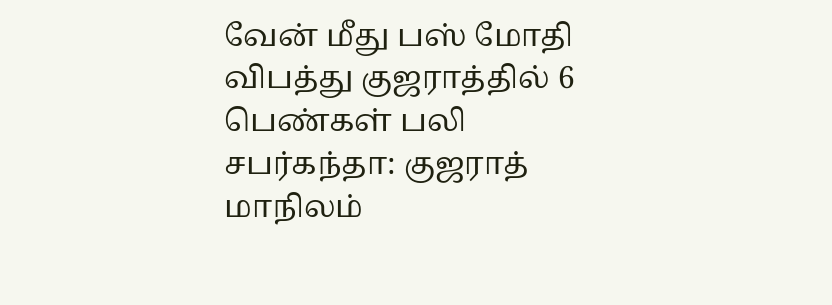வேன் மீது பஸ் மோதி விபத்து குஜராத்தில் 6 பெண்கள் பலி
சபர்கந்தா: குஜராத் மாநிலம்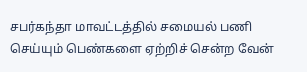சபர்கந்தா மாவட்டத்தில் சமையல் பணி செய்யும் பெண்களை ஏற்றிச் சென்ற வேன்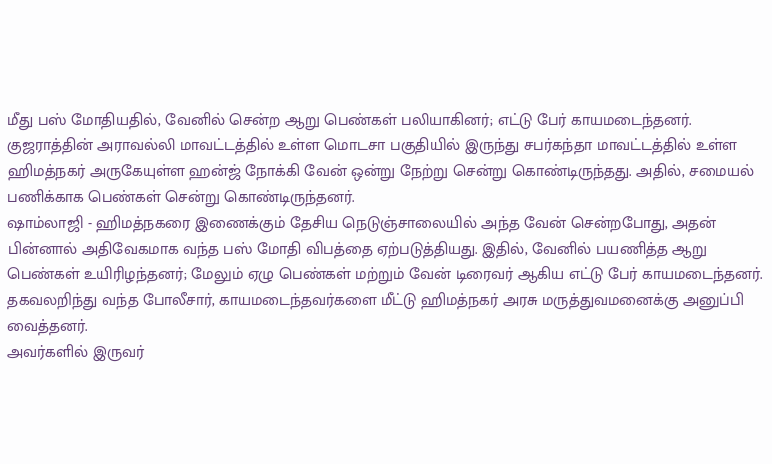மீது பஸ் மோதியதில், வேனில் சென்ற ஆறு பெண்கள் பலியாகினர்; எட்டு பேர் காயமடைந்தனர்.
குஜராத்தின் அராவல்லி மாவட்டத்தில் உள்ள மொடசா பகுதியில் இருந்து சபர்கந்தா மாவட்டத்தில் உள்ள ஹிமத்நகர் அருகேயுள்ள ஹன்ஜ் நோக்கி வேன் ஒன்று நேற்று சென்று கொண்டிருந்தது. அதில், சமையல் பணிக்காக பெண்கள் சென்று கொண்டிருந்தனர்.
ஷாம்லாஜி - ஹிமத்நகரை இணைக்கும் தேசிய நெடுஞ்சாலையில் அந்த வேன் சென்றபோது, அதன் பின்னால் அதிவேகமாக வந்த பஸ் மோதி விபத்தை ஏற்படுத்தியது. இதில், வேனில் பயணித்த ஆறு பெண்கள் உயிரிழந்தனர்; மேலும் ஏழு பெண்கள் மற்றும் வேன் டிரைவர் ஆகிய எட்டு பேர் காயமடைந்தனர்.
தகவலறிந்து வந்த போலீசார், காயமடைந்தவர்களை மீட்டு ஹிமத்நகர் அரசு மருத்துவமனைக்கு அனுப்பி வைத்தனர்.
அவர்களில் இருவர்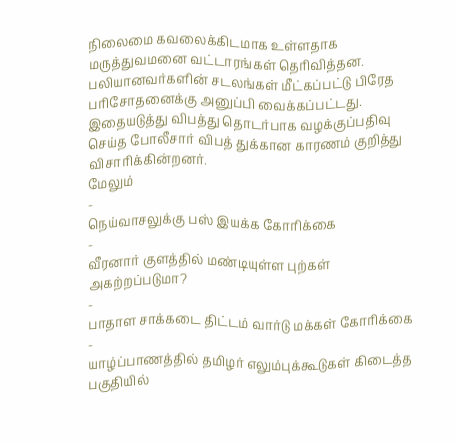நிலைமை கவலைக்கிடமாக உள்ளதாக மருத்துவமனை வட்டாரங்கள் தெரிவித்தன.
பலியானவர்களின் சடலங்கள் மீட்கப்பட்டு பிரேத பரிசோதனைக்கு அனுப்பி வைக்கப்பட்டது. இதையடுத்து விபத்து தொடர்பாக வழக்குப்பதிவு செய்த போலீசார் விபத் துக்கான காரணம் குறித்து விசாரிக்கின்றனர்.
மேலும்
-
நெய்வாசலுக்கு பஸ் இயக்க கோரிக்கை
-
வீரனார் குளத்தில் மண்டியுள்ள புற்கள் அகற்றப்படுமா?
-
பாதாள சாக்கடை திட்டம் வார்டு மக்கள் கோரிக்கை
-
யாழ்ப்பாணத்தில் தமிழர் எலும்புக்கூடுகள் கிடைத்த பகுதியில்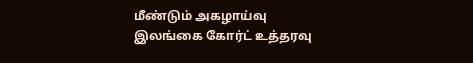மீண்டும் அகழாய்வு இலங்கை கோர்ட் உத்தரவு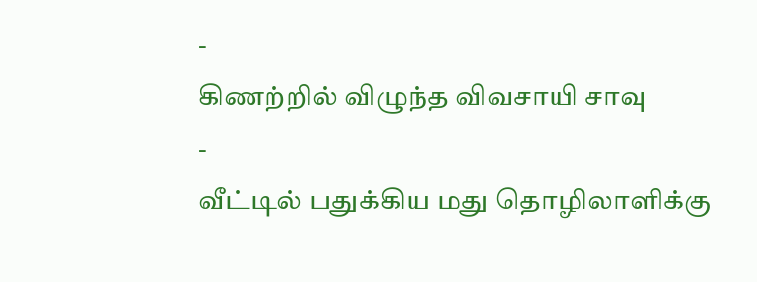-
கிணற்றில் விழுந்த விவசாயி சாவு
-
வீட்டில் பதுக்கிய மது தொழிலாளிக்கு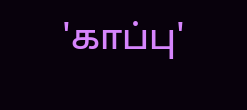'காப்பு'